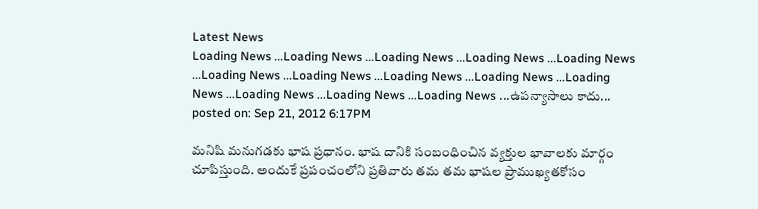Latest News
Loading News ...Loading News ...Loading News ...Loading News ...Loading News ...Loading News ...Loading News ...Loading News ...Loading News ...Loading News ...Loading News ...Loading News ...Loading News ...ఉపన్యాసాలు కాదు...
posted on: Sep 21, 2012 6:17PM

మనిషి మనుగడకు భాష ప్రధానం. భాష దానికి సంబంధించిన వ్యక్తుల భావాలకు మార్గం చూపిస్తుంది. అందుకే ప్రపంచంలోని ప్రతివారు తమ తమ భాషల ప్రాముఖ్యతకోసం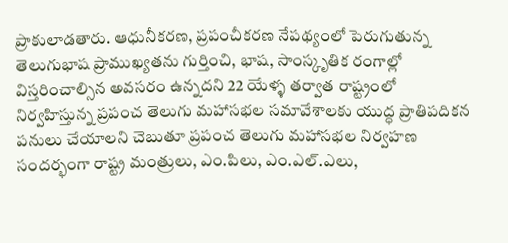ప్రాకులాడతారు. ఆధునీకరణ, ప్రపంచీకరణ నేపథ్యంలో పెరుగుతున్న తెలుగుభాష ప్రాముఖ్యతను గుర్తించి, భాష, సాంస్కృతిక రంగాల్లో విస్తరించాల్సిన అవసరం ఉన్నదని 22 యేళ్ళ తర్వాత రాష్ట్రంలో నిర్వహిస్తున్న ప్రపంచ తెలుగు మహాసభల సమావేశాలకు యుద్ధ ప్రాతిపదికన పనులు చేయాలని చెబుతూ ప్రపంచ తెలుగు మహాసభల నిర్వహణ సందర్భంగా రాష్ట్ర మంత్రులు, ఎం.పిలు, ఎం.ఎల్.ఎలు,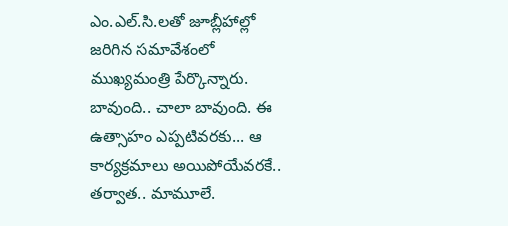ఎం.ఎల్.సి.లతో జూబ్లీహాల్లో జరిగిన సమావేశంలో ముఖ్యమంత్రి పేర్కొన్నారు. బావుంది.. చాలా బావుంది. ఈ ఉత్సాహం ఎప్పటివరకు... ఆ కార్యక్రమాలు అయిపోయేవరకే.. తర్వాత.. మామూలే.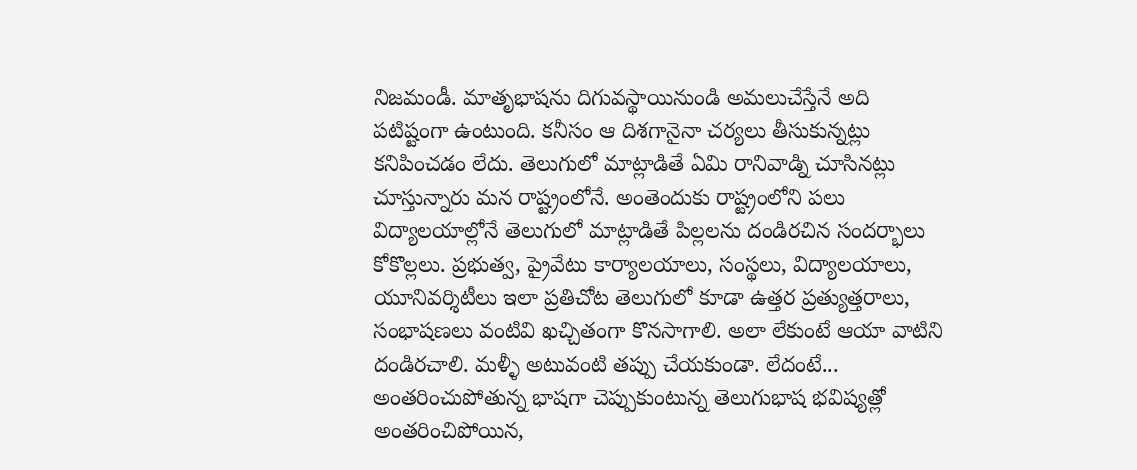నిజమండీ. మాతృభాషను దిగువస్థాయినుండి అమలుచేస్తేనే అది పటిష్టంగా ఉంటుంది. కనీసం ఆ దిశగానైనా చర్యలు తీసుకున్నట్లు కనిపించడం లేదు. తెలుగులో మాట్లాడితే ఏమి రానివాడ్ని చూసినట్లు చూస్తున్నారు మన రాష్ట్రంలోనే. అంతెందుకు రాష్ట్రంలోని పలు విద్యాలయాల్లోనే తెలుగులో మాట్లాడితే పిల్లలను దండిరచిన సందర్భాలు కోకొల్లలు. ప్రభుత్వ, ప్రైవేటు కార్యాలయాలు, సంస్థలు, విద్యాలయాలు, యూనివర్శిటీలు ఇలా ప్రతిచోట తెలుగులో కూడా ఉత్తర ప్రత్యుత్తరాలు, సంభాషణలు వంటివి ఖచ్చితంగా కొనసాగాలి. అలా లేకుంటే ఆయా వాటిని దండిరచాలి. మళ్ళీ అటువంటి తప్పు చేయకుండా. లేదంటే... అంతరించుపోతున్న భాషగా చెప్పుకుంటున్న తెలుగుభాష భవిష్యత్లో అంతరించిపోయిన,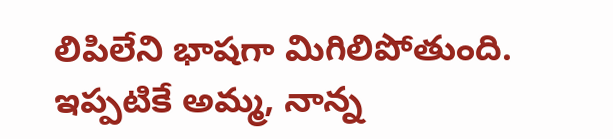లిపిలేని భాషగా మిగిలిపోతుంది. ఇప్పటికే అమ్మ, నాన్న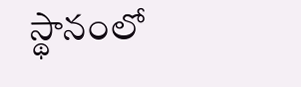స్థానంలో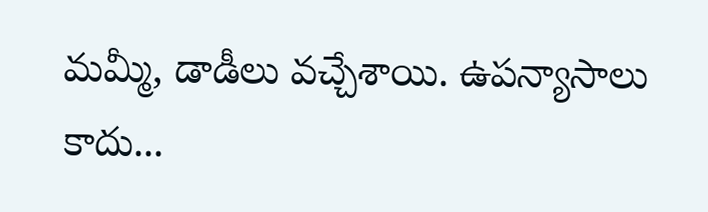మమ్మీ, డాడీలు వచ్చేశాయి. ఉపన్యాసాలు కాదు...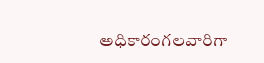అధికారంగలవారిగా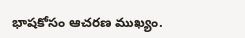భాషకోసం ఆచరణ ముఖ్యం.